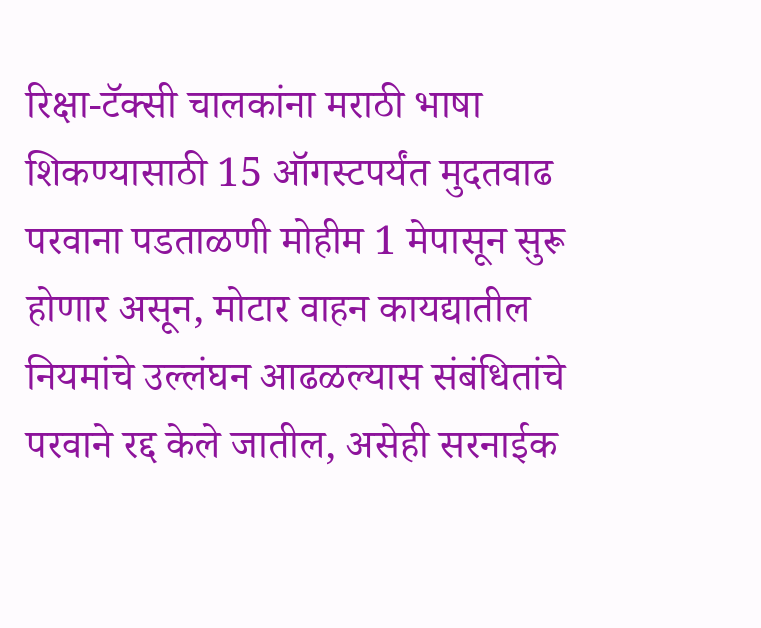रिक्षा-टॅक्सी चालकांना मराठी भाषा शिकण्यासाठी 15 ऑगस्टपर्यंत मुदतवाढ
परवाना पडताळणी मोहीम 1 मेपासून सुरू होणार असून, मोटार वाहन कायद्यातील नियमांचे उल्लंघन आढळल्यास संबंधितांचे परवाने रद्द केले जातील, असेही सरनाईक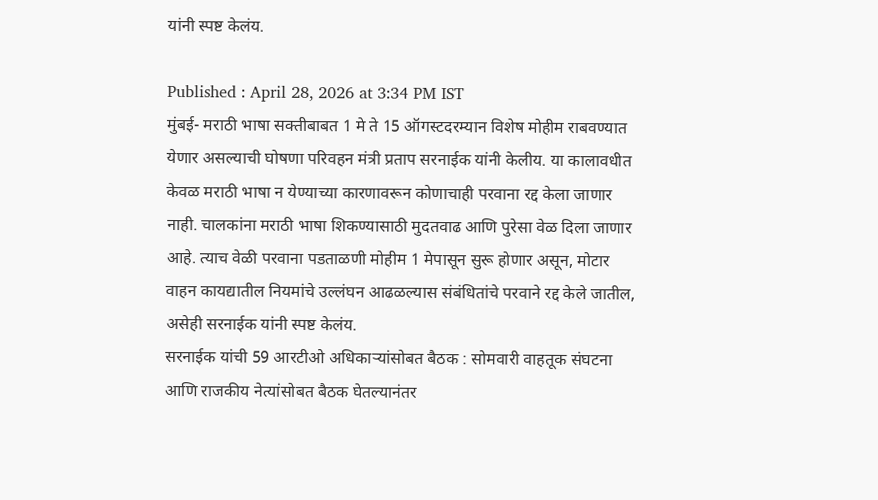यांनी स्पष्ट केलंय.

Published : April 28, 2026 at 3:34 PM IST
मुंबई- मराठी भाषा सक्तीबाबत 1 मे ते 15 ऑगस्टदरम्यान विशेष मोहीम राबवण्यात येणार असल्याची घोषणा परिवहन मंत्री प्रताप सरनाईक यांनी केलीय. या कालावधीत केवळ मराठी भाषा न येण्याच्या कारणावरून कोणाचाही परवाना रद्द केला जाणार नाही. चालकांना मराठी भाषा शिकण्यासाठी मुदतवाढ आणि पुरेसा वेळ दिला जाणार आहे. त्याच वेळी परवाना पडताळणी मोहीम 1 मेपासून सुरू होणार असून, मोटार वाहन कायद्यातील नियमांचे उल्लंघन आढळल्यास संबंधितांचे परवाने रद्द केले जातील, असेही सरनाईक यांनी स्पष्ट केलंय.
सरनाईक यांची 59 आरटीओ अधिकाऱ्यांसोबत बैठक : सोमवारी वाहतूक संघटना आणि राजकीय नेत्यांसोबत बैठक घेतल्यानंतर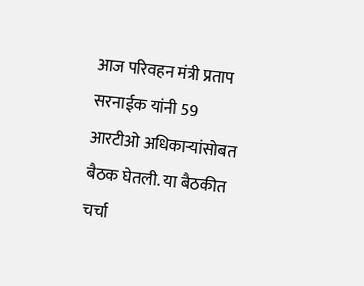आज परिवहन मंत्री प्रताप सरनाईक यांनी 59 आरटीओ अधिकाऱ्यांसोबत बैठक घेतली. या बैठकीत चर्चा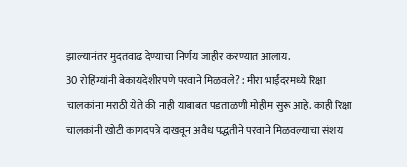झाल्यानंतर मुदतवाढ देण्याचा निर्णय जाहीर करण्यात आलाय.
30 रोहिंग्यांनी बेकायदेशीरपणे परवाने मिळवले? : मीरा भाईंदरमध्ये रिक्षा चालकांना मराठी येते की नाही याबाबत पडताळणी मोहीम सुरू आहे. काही रिक्षा चालकांनी खोटी कागदपत्रे दाखवून अवैध पद्धतीने परवाने मिळवल्याचा संशय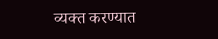व्यक्त करण्यात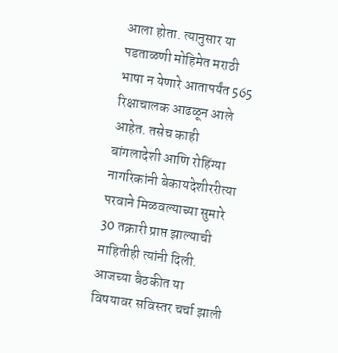आला होता. त्यानुसार या पडताळणी मोहिमेत मराठी भाषा न येणारे आतापर्यंत 565 रिक्षाचालक आढळून आले आहेत. तसेच काही बांगलादेशी आणि रोहिंग्या नागरिकांनी बेकायदेशीररीत्या परवाने मिळवल्याच्या सुमारे 30 तक्रारी प्राप्त झाल्याची माहितीही त्यांनी दिली. आजच्या बैठकीत या विषयावर सविस्तर चर्चा झाली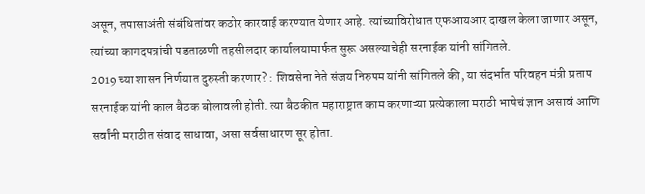असून, तपासाअंती संबंधितांवर कठोर कारवाई करण्यात येणार आहे. त्यांच्याविरोधात एफआयआर दाखल केला जाणार असून, त्यांच्या कागदपत्रांची पडताळणी तहसीलदार कार्यालयामार्फत सुरू असल्याचेही सरनाईक यांनी सांगितले.
2019 च्या शासन निर्णयात दुरुस्ती करणार? : शिवसेना नेते संजय निरुपम यांनी सांगितले की, या संदर्भात परिवहन मंत्री प्रताप सरनाईक यांनी काल बैठक बोलावली होती. त्या बैठकीत महाराष्ट्रात काम करणाऱ्या प्रत्येकाला मराठी भाषेचं ज्ञान असावं आणि सर्वांनी मराठीत संवाद साधावा, असा सर्वसाधारण सूर होता.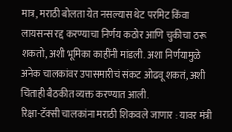मात्र, मराठी बोलता येत नसल्यास थेट परमिट किंवा लायसन्स रद्द करण्याचा निर्णय कठोर आणि चुकीचा ठरू शकतो, अशी भूमिका काहींनी मांडली. अशा निर्णयामुळे अनेक चालकांवर उपासमारीचं संकट ओढवू शकतं, अशी चिंताही बैठकीत व्यक्त करण्यात आली.
रिक्षा-टॅक्सी चालकांना मराठी शिकवले जाणार : यावर मंत्री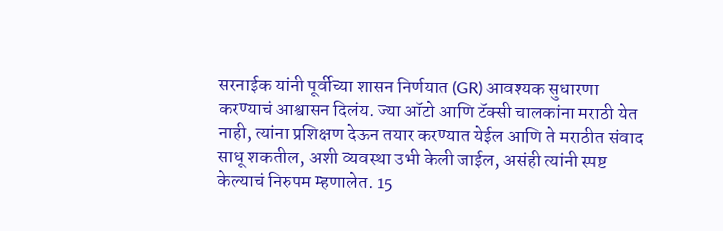सरनाईक यांनी पूर्वीच्या शासन निर्णयात (GR) आवश्यक सुधारणा करण्याचं आश्वासन दिलंय. ज्या ऑटो आणि टॅक्सी चालकांना मराठी येत नाही, त्यांना प्रशिक्षण देऊन तयार करण्यात येईल आणि ते मराठीत संवाद साधू शकतील, अशी व्यवस्था उभी केली जाईल, असंही त्यांनी स्पष्ट केल्याचं निरुपम म्हणालेत. 15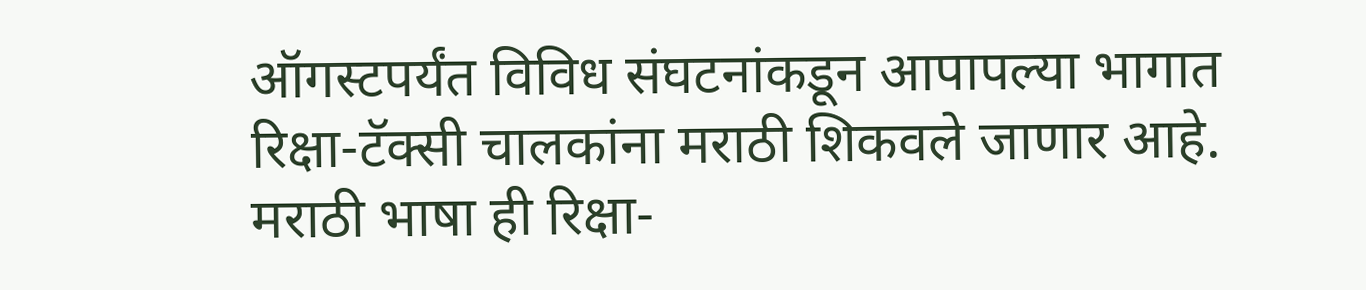ऑगस्टपर्यंत विविध संघटनांकडून आपापल्या भागात रिक्षा-टॅक्सी चालकांना मराठी शिकवले जाणार आहे. मराठी भाषा ही रिक्षा-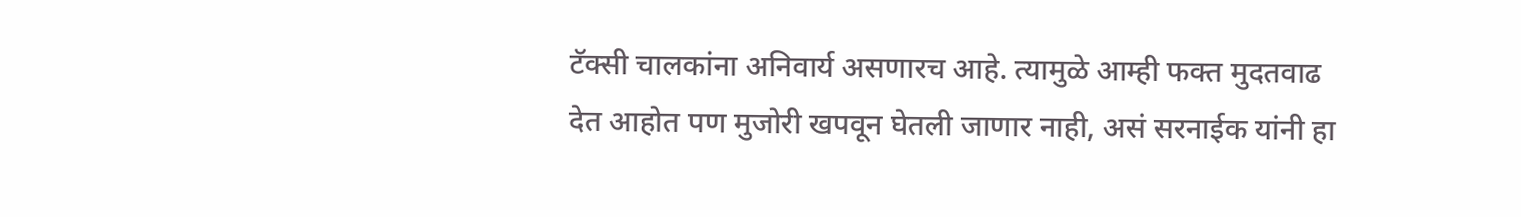टॅक्सी चालकांना अनिवार्य असणारच आहे. त्यामुळे आम्ही फक्त मुदतवाढ देत आहोत पण मुजोरी खपवून घेतली जाणार नाही, असं सरनाईक यांनी हा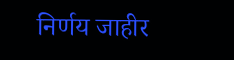निर्णय जाहीर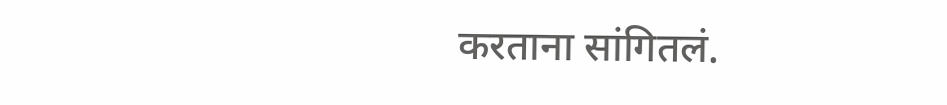करताना सांगितलं.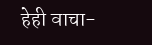हेही वाचा-